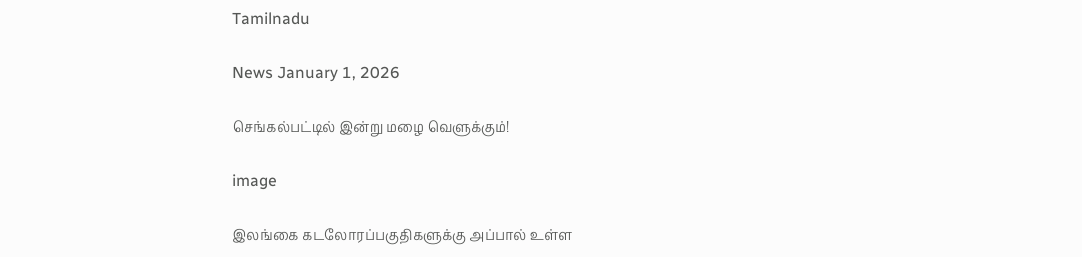Tamilnadu

News January 1, 2026

செங்கல்பட்டில் இன்று மழை வெளுக்கும்!

image

இலங்கை கடலோரப்பகுதிகளுக்கு அப்பால் உள்ள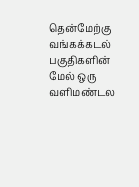தென்மேற்கு வங்கக்கடல் பகுதிகளின் மேல் ஒரு வளிமண்டல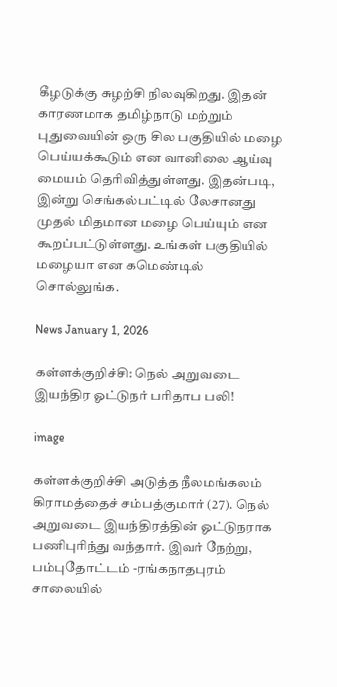கீழடுக்கு சுழற்சி நிலவுகிறது. இதன் காரணமாக தமிழ்நாடு மற்றும் புதுவையின் ஒரு சில பகுதியில் மழை பெய்யக்கூடும் என வானிலை ஆய்வு மையம் தெரிவித்துள்ளது. இதன்படி, இன்று செங்கல்பட்டில் லேசானது முதல் மிதமான மழை பெய்யும் என கூறப்பட்டுள்ளது. உங்கள் பகுதியில் மழையா என கமெண்டில் சொல்லுங்க.

News January 1, 2026

கள்ளக்குறிச்சி: நெல் அறுவடை இயந்திர ஓட்டுநர் பரிதாப பலி!

image

கள்ளக்குறிச்சி அடுத்த நீலமங்கலம் கிராமத்தைச் சம்பத்குமார் (27). நெல் அறுவடை இயந்திரத்தின் ஓட்டுநராக பணிபுரிந்து வந்தார். இவர் நேற்று, பம்புதோட்டம் -ரங்கநாதபுரம் சாலையில்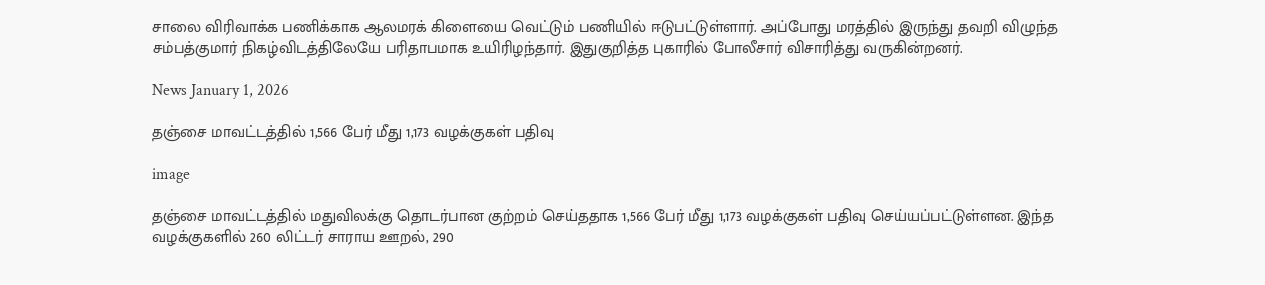சாலை விரிவாக்க பணிக்காக ஆலமரக் கிளையை வெட்டும் பணியில் ஈடுபட்டுள்ளார். அப்போது மரத்தில் இருந்து தவறி விழுந்த சம்பத்குமார் நிகழ்விடத்திலேயே பரிதாபமாக உயிரிழந்தார். இதுகுறித்த புகாரில் போலீசார் விசாரித்து வருகின்றனர்.

News January 1, 2026

தஞ்சை மாவட்டத்தில் 1,566 பேர் மீது 1,173 வழக்குகள் பதிவு

image

தஞ்சை மாவட்டத்தில் மதுவிலக்கு தொடர்பான குற்றம் செய்ததாக 1,566 பேர் மீது 1,173 வழக்குகள் பதிவு செய்யப்பட்டுள்ளன. இந்த வழக்குகளில் 260 லிட்டர் சாராய ஊறல், 290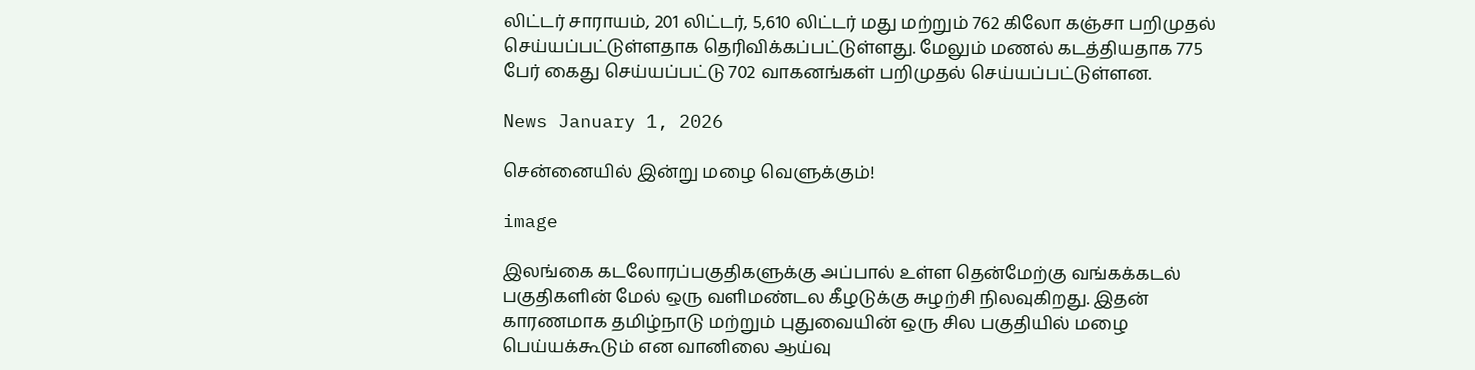லிட்டர் சாராயம், 201 லிட்டர், 5,610 லிட்டர் மது மற்றும் 762 கிலோ கஞ்சா பறிமுதல் செய்யப்பட்டுள்ளதாக தெரிவிக்கப்பட்டுள்ளது. மேலும் மணல் கடத்தியதாக 775 பேர் கைது செய்யப்பட்டு 702 வாகனங்கள் பறிமுதல் செய்யப்பட்டுள்ளன.

News January 1, 2026

சென்னையில் இன்று மழை வெளுக்கும்!

image

இலங்கை கடலோரப்பகுதிகளுக்கு அப்பால் உள்ள தென்மேற்கு வங்கக்கடல் பகுதிகளின் மேல் ஒரு வளிமண்டல கீழடுக்கு சுழற்சி நிலவுகிறது. இதன் காரணமாக தமிழ்நாடு மற்றும் புதுவையின் ஒரு சில பகுதியில் மழை பெய்யக்கூடும் என வானிலை ஆய்வு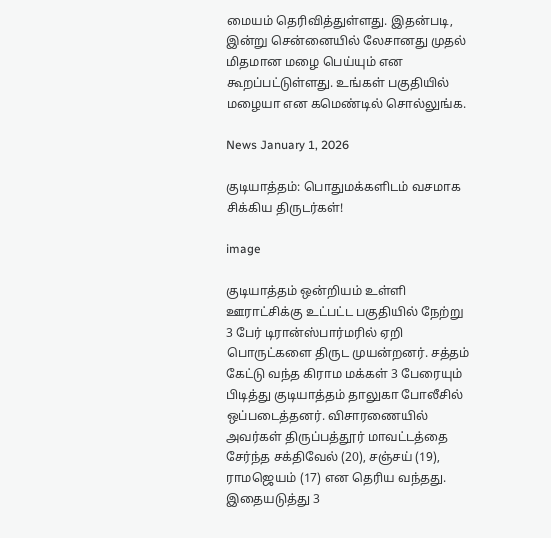மையம் தெரிவித்துள்ளது. இதன்படி, இன்று சென்னையில் லேசானது முதல் மிதமான மழை பெய்யும் என கூறப்பட்டுள்ளது. உங்கள் பகுதியில் மழையா என கமெண்டில் சொல்லுங்க.

News January 1, 2026

குடியாத்தம்: பொதுமக்களிடம் வசமாக சிக்கிய திருடர்கள்!

image

குடியாத்தம் ஒன்றியம் உள்ளி ஊராட்சிக்கு உட்பட்ட பகுதியில் நேற்று 3 பேர் டிரான்ஸ்பார்மரில் ஏறி பொருட்களை திருட முயன்றனர். சத்தம் கேட்டு வந்த கிராம மக்கள் 3 பேரையும் பிடித்து குடியாத்தம் தாலுகா போலீசில் ஒப்படைத்தனர். விசாரணையில் அவர்கள் திருப்பத்தூர் மாவட்டத்தை சேர்ந்த சக்திவேல் (20), சஞ்சய் (19), ராமஜெயம் (17) என தெரிய வந்தது. இதையடுத்து 3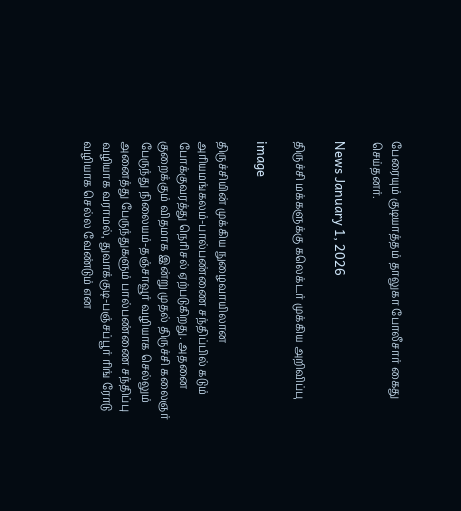பேரையும் குடியாத்தம் தாலுகா போலீசார் கைது செய்தனர்.

News January 1, 2026

திருச்சி மக்களுக்கு கலெக்டர் முக்கிய அறிவிப்பு

image

திருச்சியின் முக்கிய நுழைவாயிலான அரியமங்கலம்-பால்பண்ணை சந்திப்பில் கடும் போக்குவரத்து நெரிசல் ஏற்படுகிறது. அதனை குறைக்கும் விதமாக இன்று முதல் திருச்சி கலைஞர் பேருந்து நிலையம்-தஞ்சாவூர் வழியாக செல்லும் அனைத்து பேருந்துகளும் பால்பண்ணை சந்திப்பு வழியாக வராமல், துவாக்குடி-பஞ்சப்பூர் ரிங் ரோடு வழியாக செல்ல வேண்டும் என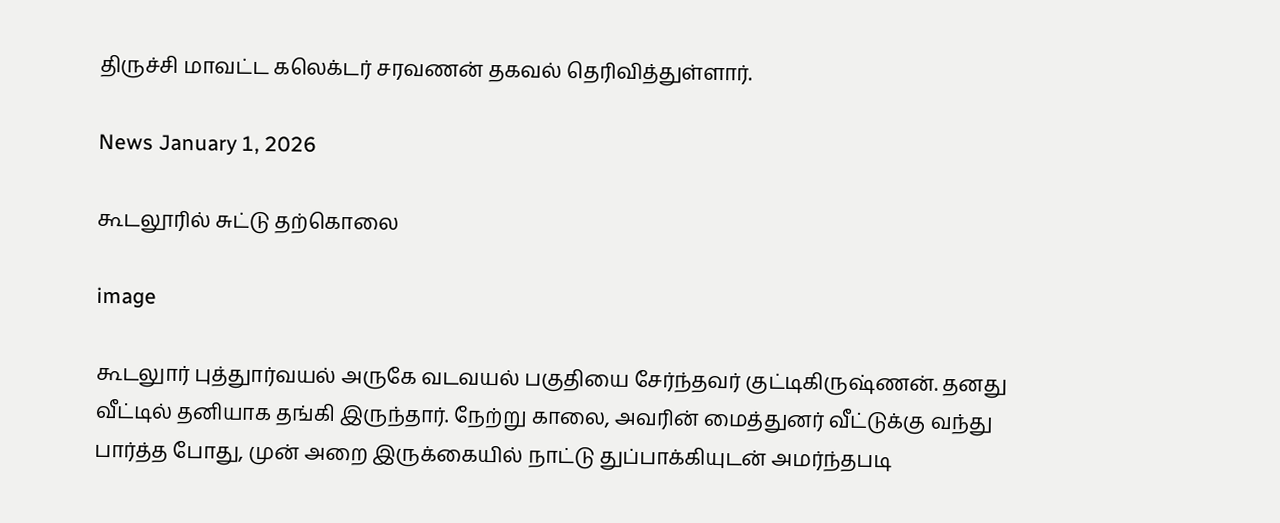திருச்சி மாவட்ட கலெக்டர் சரவணன் தகவல் தெரிவித்துள்ளார்.

News January 1, 2026

கூடலூரில் சுட்டு தற்கொலை

image

கூடலுார் புத்துார்வயல் அருகே வடவயல் பகுதியை சேர்ந்தவர் குட்டிகிருஷ்ணன். தனது வீட்டில் தனியாக தங்கி இருந்தார். நேற்று காலை, அவரின் மைத்துனர் வீட்டுக்கு வந்து பார்த்த போது, முன் அறை இருக்கையில் நாட்டு துப்பாக்கியுடன் அமர்ந்தபடி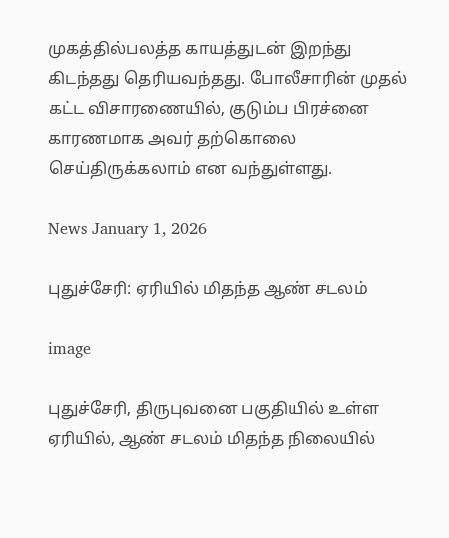முகத்தில்பலத்த காயத்துடன் இறந்து கிடந்தது தெரியவந்தது. போலீசாரின் முதல் கட்ட விசாரணையில், குடும்ப பிரச்னை காரணமாக அவர் தற்கொலை செய்திருக்கலாம் என வந்துள்ளது.

News January 1, 2026

புதுச்சேரி: ஏரியில் மிதந்த ஆண் சடலம்

image

புதுச்சேரி, திருபுவனை பகுதியில் உள்ள ஏரியில், ஆண் சடலம் மிதந்த நிலையில்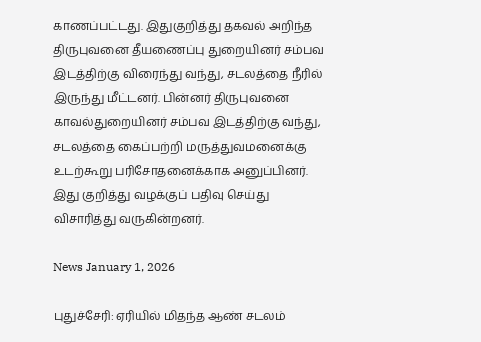காணப்பட்டது. இதுகுறித்து தகவல் அறிந்த திருபுவனை தீயணைப்பு துறையினர் சம்பவ இடத்திற்கு விரைந்து வந்து, சடலத்தை நீரில் இருந்து மீட்டனர். பின்னர் திருபுவனை காவல்துறையினர் சம்பவ இடத்திற்கு வந்து, சடலத்தை கைப்பற்றி மருத்துவமனைக்கு உடற்கூறு பரிசோதனைக்காக அனுப்பினர். இது குறித்து வழக்குப் பதிவு செய்து விசாரித்து வருகின்றனர்.

News January 1, 2026

புதுச்சேரி: ஏரியில் மிதந்த ஆண் சடலம்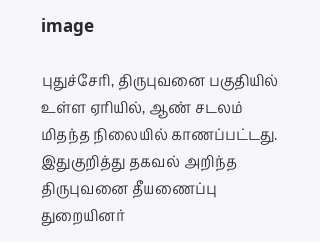image

புதுச்சேரி, திருபுவனை பகுதியில் உள்ள ஏரியில், ஆண் சடலம் மிதந்த நிலையில் காணப்பட்டது. இதுகுறித்து தகவல் அறிந்த திருபுவனை தீயணைப்பு துறையினர்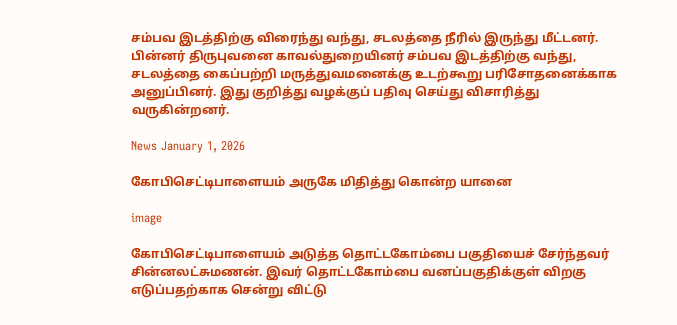சம்பவ இடத்திற்கு விரைந்து வந்து, சடலத்தை நீரில் இருந்து மீட்டனர். பின்னர் திருபுவனை காவல்துறையினர் சம்பவ இடத்திற்கு வந்து, சடலத்தை கைப்பற்றி மருத்துவமனைக்கு உடற்கூறு பரிசோதனைக்காக அனுப்பினர். இது குறித்து வழக்குப் பதிவு செய்து விசாரித்து வருகின்றனர்.

News January 1, 2026

கோபிசெட்டிபாளையம் அருகே மிதித்து கொன்ற யானை

image

கோபிசெட்டிபாளையம் அடுத்த தொட்டகோம்பை பகுதியைச் சேர்ந்தவர் சின்னலட்சுமணன். இவர் தொட்டகோம்பை வனப்பகுதிக்குள் விறகு எடுப்பதற்காக சென்று விட்டு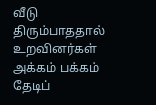வீடு திரும்பாததால் உறவினர்கள் அக்கம் பக்கம் தேடிப்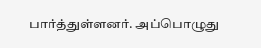பார்த்துள்ளனர். அப்பொழுது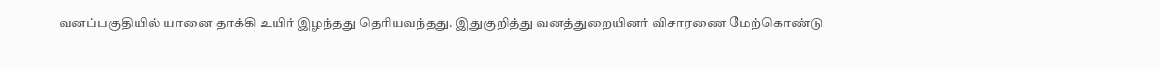வனப்பகுதியில் யானை தாக்கி உயிர் இழந்தது தெரியவந்தது. இதுகுறித்து வனத்துறையினர் விசாரணை மேற்கொண்டு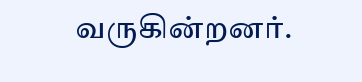வருகின்றனர்.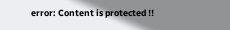error: Content is protected !!